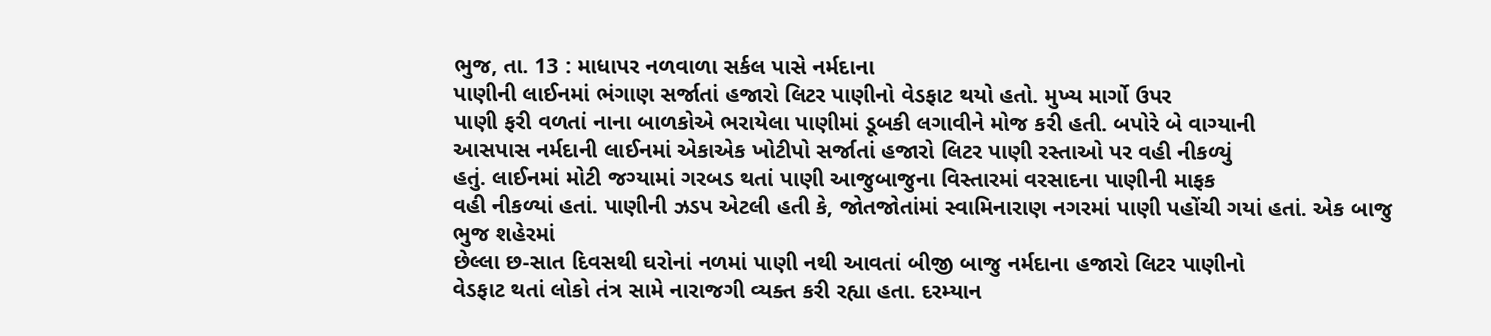ભુજ, તા. 13 : માધાપર નળવાળા સર્કલ પાસે નર્મદાના
પાણીની લાઈનમાં ભંગાણ સર્જાતાં હજારો લિટર પાણીનો વેડફાટ થયો હતો. મુખ્ય માર્ગો ઉપર
પાણી ફરી વળતાં નાના બાળકોએ ભરાયેલા પાણીમાં ડૂબકી લગાવીને મોજ કરી હતી. બપોરે બે વાગ્યાની
આસપાસ નર્મદાની લાઈનમાં એકાએક ખોટીપો સર્જાતાં હજારો લિટર પાણી રસ્તાઓ પર વહી નીકળ્યું
હતું. લાઈનમાં મોટી જગ્યામાં ગરબડ થતાં પાણી આજુબાજુના વિસ્તારમાં વરસાદના પાણીની માફક
વહી નીકળ્યાં હતાં. પાણીની ઝડપ એટલી હતી કે, જોતજોતાંમાં સ્વામિનારાણ નગરમાં પાણી પહોંચી ગયાં હતાં. એક બાજુ ભુજ શહેરમાં
છેલ્લા છ-સાત દિવસથી ઘરોનાં નળમાં પાણી નથી આવતાં બીજી બાજુ નર્મદાના હજારો લિટર પાણીનો
વેડફાટ થતાં લોકો તંત્ર સામે નારાજગી વ્યક્ત કરી રહ્યા હતા. દરમ્યાન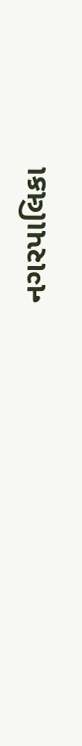નગરપાલિકા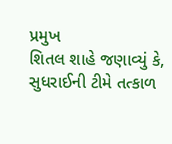પ્રમુખ
શિતલ શાહે જણાવ્યું કે, સુધરાઈની ટીમે તત્કાળ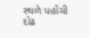સ્થળે પહોંચી દોઢ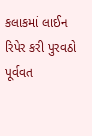કલાકમાં લાઈન રિપેર કરી પુરવઠો પૂર્વવત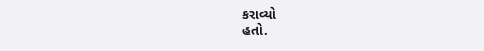કરાવ્યો
હતો.